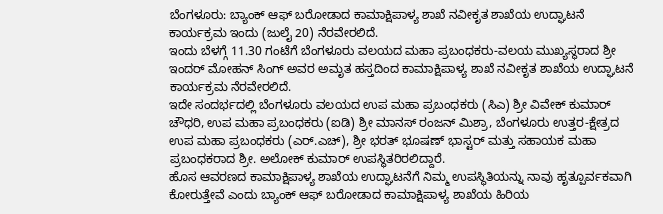ಬೆಂಗಳೂರು: ಬ್ಯಾಂಕ್ ಆಫ್ ಬರೋಡಾದ ಕಾಮಾಕ್ಷಿಪಾಳ್ಯ ಶಾಖೆ ನವೀಕೃತ ಶಾಖೆಯ ಉದ್ಘಾಟನೆ ಕಾರ್ಯಕ್ರಮ ಇಂದು (ಜುಲೈ 20) ನೆರವೇರಲಿದೆ.
ಇಂದು ಬೆಳಗ್ಗೆ 11.30 ಗಂಟೆಗೆ ಬೆಂಗಳೂರು ವಲಯದ ಮಹಾ ಪ್ರಬಂಧಕರು-ವಲಯ ಮುಖ್ಯಸ್ಥರಾದ ಶ್ರೀ ಇಂದರ್ ಮೋಹನ್ ಸಿಂಗ್ ಅವರ ಅಮೃತ ಹಸ್ತದಿಂದ ಕಾಮಾಕ್ಷಿಪಾಳ್ಯ ಶಾಖೆ ನವೀಕೃತ ಶಾಖೆಯ ಉದ್ಘಾಟನೆ ಕಾರ್ಯಕ್ರಮ ನೆರವೇರಲಿದೆ.
ಇದೇ ಸಂದರ್ಭದಲ್ಲಿ ಬೆಂಗಳೂರು ವಲಯದ ಉಪ ಮಹಾ ಪ್ರಬಂಧಕರು (ಸಿಎ) ಶ್ರೀ ವಿವೇಕ್ ಕುಮಾರ್ ಚೌಧರಿ, ಉಪ ಮಹಾ ಪ್ರಬಂಧಕರು (ಐಡಿ) ಶ್ರೀ ಮಾನಸ್ ರಂಜನ್ ಮಿಶ್ರಾ, ಬೆಂಗಳೂರು ಉತ್ತರ-ಕ್ಷೇತ್ರದ ಉಪ ಮಹಾ ಪ್ರಬಂಧಕರು (ಎರ್.ಎಚ್), ಶ್ರೀ ಭರತ್ ಭೂಷಣ್ ಭಾಸ್ಟರ್ ಮತ್ತು ಸಹಾಯಕ ಮಹಾ ಪ್ರಬಂಧಕರಾದ ಶ್ರೀ. ಅಲೋಕ್ ಕುಮಾರ್ ಉಪಸ್ಥಿತರಿರಲಿದ್ದಾರೆ.
ಹೊಸ ಆವರಣದ ಕಾಮಾಕ್ಷಿಪಾಳ್ಯ ಶಾಖೆಯ ಉದ್ಘಾಟನೆಗೆ ನಿಮ್ಮ ಉಪಸ್ಥಿತಿಯನ್ನು ನಾವು ಹೃತ್ಪೂರ್ವಕವಾಗಿ ಕೋರುತ್ತೇವೆ ಎಂದು ಬ್ಯಾಂಕ್ ಆಫ್ ಬರೋಡಾದ ಕಾಮಾಕ್ಷಿಪಾಳ್ಯ ಶಾಖೆಯ ಹಿರಿಯ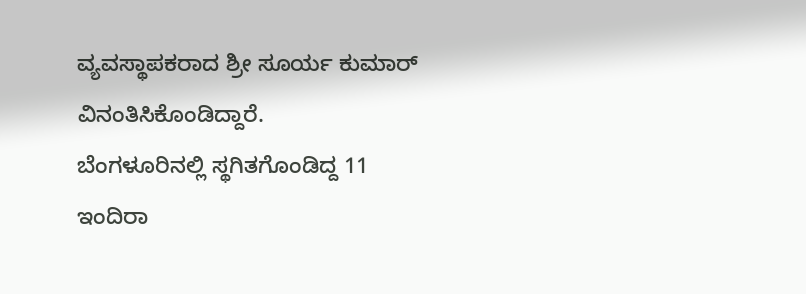ವ್ಯವಸ್ಥಾಪಕರಾದ ಶ್ರೀ ಸೂರ್ಯ ಕುಮಾರ್ ವಿನಂತಿಸಿಕೊಂಡಿದ್ದಾರೆ.
ಬೆಂಗಳೂರಿನಲ್ಲಿ ಸ್ಥಗಿತಗೊಂಡಿದ್ದ 11 ಇಂದಿರಾ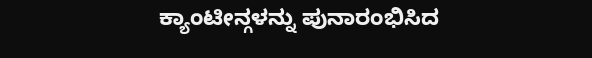ಕ್ಯಾಂಟೀನ್ಗಳನ್ನು ಪುನಾರಂಭಿಸಿದ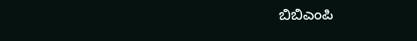ಬಿಬಿಎಂಪಿ